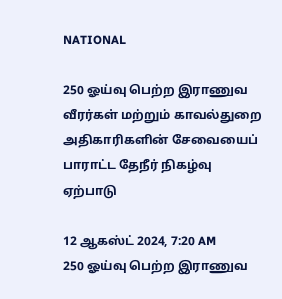NATIONAL

250 ஓய்வு பெற்ற இராணுவ வீரர்கள் மற்றும் காவல்துறை அதிகாரிகளின் சேவையைப் பாராட்ட தேநீர் நிகழ்வு ஏற்பாடு

12 ஆகஸ்ட் 2024, 7:20 AM
250 ஓய்வு பெற்ற இராணுவ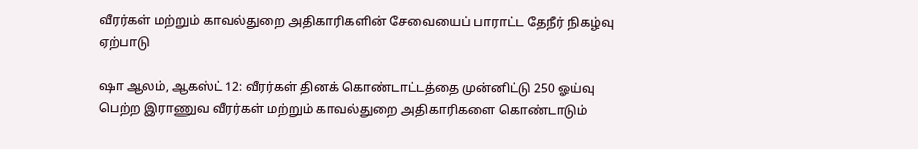வீரர்கள் மற்றும் காவல்துறை அதிகாரிகளின் சேவையைப் பாராட்ட தேநீர் நிகழ்வு ஏற்பாடு

ஷா ஆலம், ஆகஸ்ட் 12: வீரர்கள் தினக் கொண்டாட்டத்தை முன்னிட்டு 250 ஓய்வு பெற்ற இராணுவ வீரர்கள் மற்றும் காவல்துறை அதிகாரிகளை கொண்டாடும்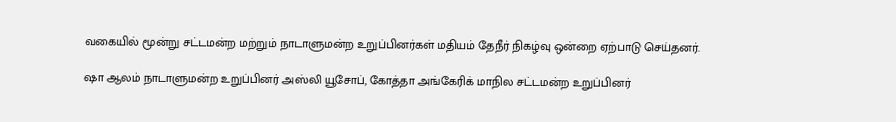வகையில் மூன்று சட்டமன்ற மற்றும் நாடாளுமன்ற உறுப்பினர்கள் மதியம் தேநீர் நிகழ்வு ஒன்றை ஏற்பாடு செய்தனர்.

ஷா ஆலம் நாடாளுமன்ற உறுப்பினர் அஸ்லி யூசோப், கோத்தா அங்கேரிக் மாநில சட்டமன்ற உறுப்பினர்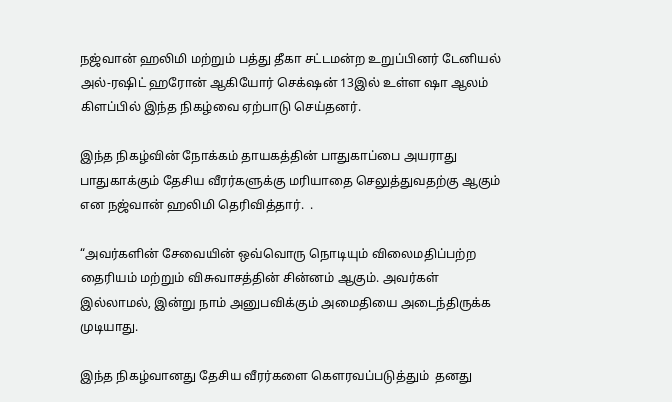நஜ்வான் ஹலிமி மற்றும் பத்து தீகா சட்டமன்ற உறுப்பினர் டேனியல் அல்-ரஷிட் ஹரோன் ஆகியோர் செக்‌ஷன் 13இல் உள்ள ஷா ஆலம் கிளப்பில் இந்த நிகழ்வை ஏற்பாடு செய்தனர்.

இந்த நிகழ்வின் நோக்கம் தாயகத்தின் பாதுகாப்பை அயராது பாதுகாக்கும் தேசிய வீரர்களுக்கு மரியாதை செலுத்துவதற்கு ஆகும் என நஜ்வான் ஹலிமி தெரிவித்தார்.  .

“அவர்களின் சேவையின் ஒவ்வொரு நொடியும் விலைமதிப்பற்ற தைரியம் மற்றும் விசுவாசத்தின் சின்னம் ஆகும். அவர்கள் இல்லாமல், இன்று நாம் அனுபவிக்கும் அமைதியை அடைந்திருக்க முடியாது.

இந்த நிகழ்வானது தேசிய வீரர்களை கௌரவப்படுத்தும்  தனது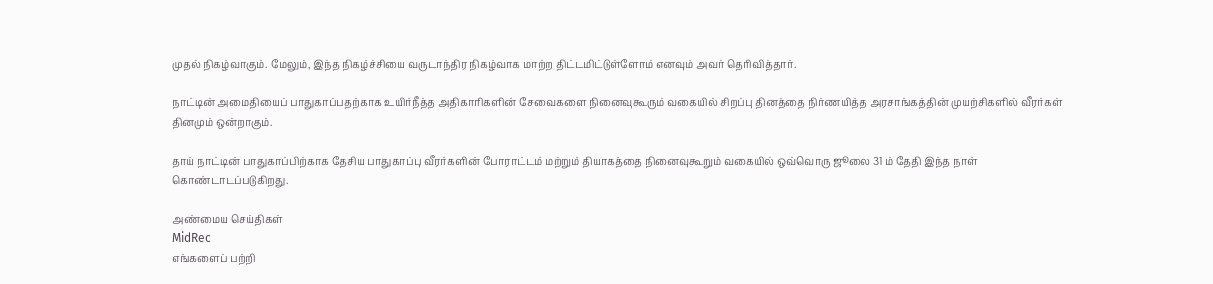முதல் நிகழ்வாகும். மேலும், இந்த நிகழ்ச்சியை வருடாந்திர நிகழ்வாக மாற்ற திட்டமிட்டுள்ளோம் எனவும் அவர் தெரிவித்தார்.

நாட்டின் அமைதியைப் பாதுகாப்பதற்காக உயிர்நீத்த அதிகாரிகளின் சேவைகளை நினைவுகூரும் வகையில் சிறப்பு தினத்தை நிர்ணயித்த அரசாங்கத்தின் முயற்சிகளில் வீரர்கள் தினமும் ஒன்றாகும்.

தாய் நாட்டின் பாதுகாப்பிற்காக தேசிய பாதுகாப்பு வீரர்களின் போராட்டம் மற்றும் தியாகத்தை நினைவுகூறும் வகையில் ஒவ்வொரு ஜூலை 31 ம் தேதி இந்த நாள் கொண்டாடப்படுகிறது.

அண்மைய செய்திகள்
MidRec
எங்களைப் பற்றி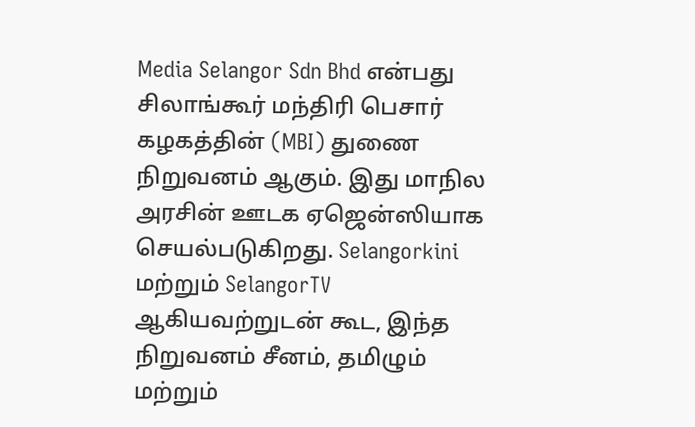Media Selangor Sdn Bhd என்பது சிலாங்கூர் மந்திரி பெசார் கழகத்தின் (MBI) துணை நிறுவனம் ஆகும். இது மாநில அரசின் ஊடக ஏஜென்ஸியாக செயல்படுகிறது. Selangorkini மற்றும் SelangorTV ஆகியவற்றுடன் கூட, இந்த நிறுவனம் சீனம், தமிழும் மற்றும்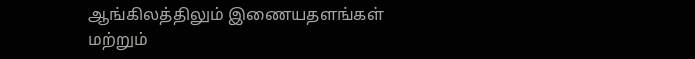ஆங்கிலத்திலும் இணையதளங்கள் மற்றும்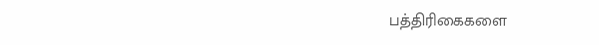பத்திரிகைகளை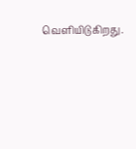வெளியிடுகிறது.